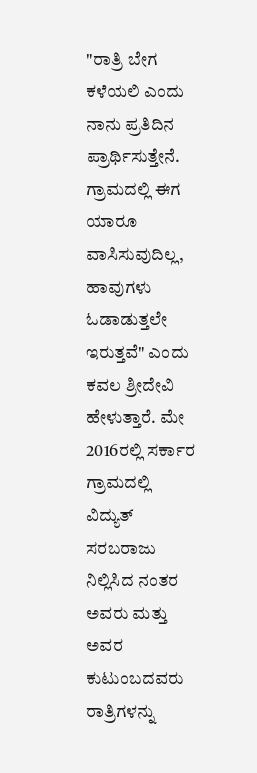"ರಾತ್ರಿ ಬೇಗ ಕಳೆಯಲಿ ಎಂದು ನಾನು ಪ್ರತಿದಿನ ಪ್ರಾರ್ಥಿಸುತ್ತೇನೆ. ಗ್ರಾಮದಲ್ಲಿ ಈಗ ಯಾರೂ ವಾಸಿಸುವುದಿಲ್ಲ, ಹಾವುಗಳು ಓಡಾಡುತ್ತಲೇ ಇರುತ್ತವೆ" ಎಂದು ಕವಲ ಶ್ರೀದೇವಿ ಹೇಳುತ್ತಾರೆ. ಮೇ 2016ರಲ್ಲಿ ಸರ್ಕಾರ ಗ್ರಾಮದಲ್ಲಿ ವಿದ್ಯುತ್ ಸರಬರಾಜು ನಿಲ್ಲಿಸಿದ ನಂತರ ಅವರು ಮತ್ತು ಅವರ ಕುಟುಂಬದವರು ರಾತ್ರಿಗಳನ್ನು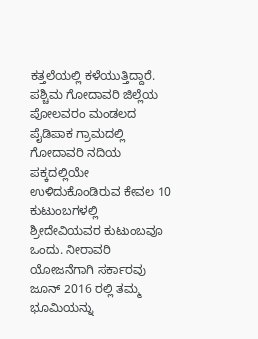ಕತ್ತಲೆಯಲ್ಲಿ ಕಳೆಯುತ್ತಿದ್ದಾರೆ.
ಪಶ್ಚಿಮ ಗೋದಾವರಿ ಜಿಲ್ಲೆಯ ಪೋಲವರಂ ಮಂಡಲದ ಪೈಡಿಪಾಕ ಗ್ರಾಮದಲ್ಲಿ ಗೋದಾವರಿ ನದಿಯ ಪಕ್ಕದಲ್ಲಿಯೇ ಉಳಿದುಕೊಂಡಿರುವ ಕೇವಲ 10 ಕುಟುಂಬಗಳಲ್ಲಿ ಶ್ರೀದೇವಿಯವರ ಕುಟುಂಬವೂ ಒಂದು. ನೀರಾವರಿ ಯೋಜನೆಗಾಗಿ ಸರ್ಕಾರವು ಜೂನ್ 2016 ರಲ್ಲಿ ತಮ್ಮ ಭೂಮಿಯನ್ನು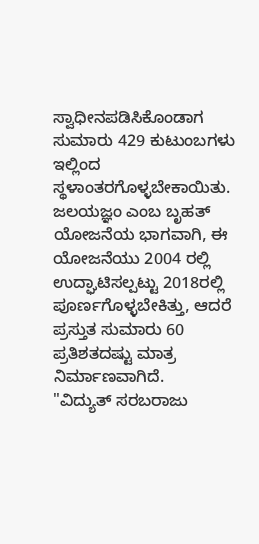ಸ್ವಾಧೀನಪಡಿಸಿಕೊಂಡಾಗ ಸುಮಾರು 429 ಕುಟುಂಬಗಳು ಇಲ್ಲಿಂದ ಸ್ಥಳಾಂತರಗೊಳ್ಳಬೇಕಾಯಿತು. ಜಲಯಜ್ಞಂ ಎಂಬ ಬೃಹತ್ ಯೋಜನೆಯ ಭಾಗವಾಗಿ, ಈ ಯೋಜನೆಯು 2004 ರಲ್ಲಿ ಉದ್ಘಾಟಿಸಲ್ಪಟ್ಟು 2018ರಲ್ಲಿ ಪೂರ್ಣಗೊಳ್ಳಬೇಕಿತ್ತು, ಆದರೆ ಪ್ರಸ್ತುತ ಸುಮಾರು 60 ಪ್ರತಿಶತದಷ್ಟು ಮಾತ್ರ ನಿರ್ಮಾಣವಾಗಿದೆ.
"ವಿದ್ಯುತ್ ಸರಬರಾಜು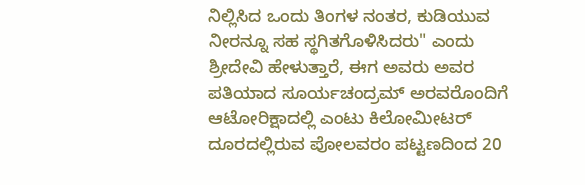ನಿಲ್ಲಿಸಿದ ಒಂದು ತಿಂಗಳ ನಂತರ, ಕುಡಿಯುವ ನೀರನ್ನೂ ಸಹ ಸ್ಥಗಿತಗೊಳಿಸಿದರು" ಎಂದು ಶ್ರೀದೇವಿ ಹೇಳುತ್ತಾರೆ, ಈಗ ಅವರು ಅವರ ಪತಿಯಾದ ಸೂರ್ಯಚಂದ್ರಮ್ ಅರವರೊಂದಿಗೆ ಆಟೋರಿಕ್ಷಾದಲ್ಲಿ ಎಂಟು ಕಿಲೋಮೀಟರ್ ದೂರದಲ್ಲಿರುವ ಪೋಲವರಂ ಪಟ್ಟಣದಿಂದ 20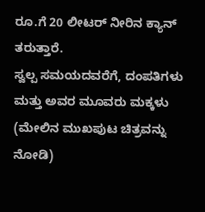ರೂ.ಗೆ 20 ಲೀಟರ್ ನೀರಿನ ಕ್ಯಾನ್ ತರುತ್ತಾರೆ.
ಸ್ವಲ್ಪ ಸಮಯದವರೆಗೆ, ದಂಪತಿಗಳು ಮತ್ತು ಅವರ ಮೂವರು ಮಕ್ಕಳು (ಮೇಲಿನ ಮುಖಪುಟ ಚಿತ್ರವನ್ನು ನೋಡಿ)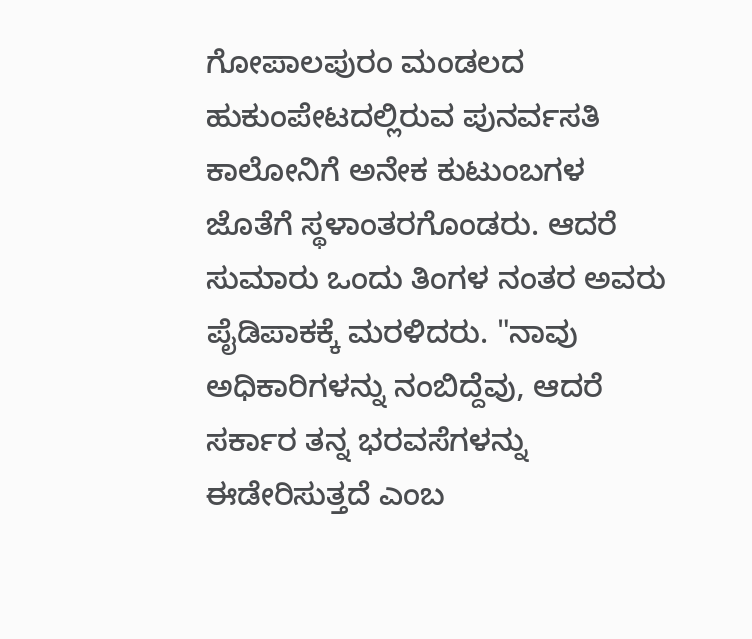ಗೋಪಾಲಪುರಂ ಮಂಡಲದ ಹುಕುಂಪೇಟದಲ್ಲಿರುವ ಪುನರ್ವಸತಿ ಕಾಲೋನಿಗೆ ಅನೇಕ ಕುಟುಂಬಗಳ ಜೊತೆಗೆ ಸ್ಥಳಾಂತರಗೊಂಡರು. ಆದರೆ ಸುಮಾರು ಒಂದು ತಿಂಗಳ ನಂತರ ಅವರು ಪೈಡಿಪಾಕಕ್ಕೆ ಮರಳಿದರು. "ನಾವು ಅಧಿಕಾರಿಗಳನ್ನು ನಂಬಿದ್ದೆವು, ಆದರೆ ಸರ್ಕಾರ ತನ್ನ ಭರವಸೆಗಳನ್ನು ಈಡೇರಿಸುತ್ತದೆ ಎಂಬ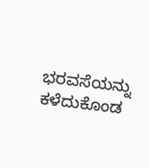ಭರವಸೆಯನ್ನು ಕಳೆದುಕೊಂಡ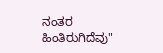ನಂತರ ಹಿಂತಿರುಗಿದೆವು"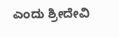ಎಂದು ಶ್ರೀದೇವಿ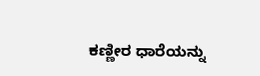ಕಣ್ಣೀರ ಧಾರೆಯನ್ನು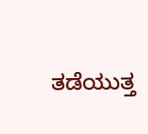ತಡೆಯುತ್ತ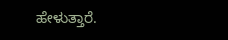ಹೇಳುತ್ತಾರೆ.